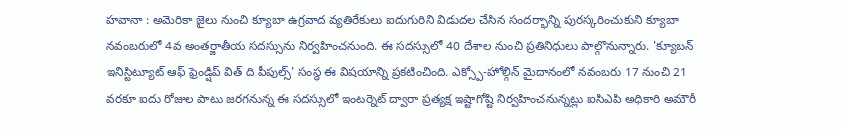హవానా : అమెరికా జైలు నుంచి క్యూబా ఉగ్రవాద వ్యతిరేకులు ఐదుగురిని విడుదల చేసిన సందర్భాన్ని పురస్కరించుకుని క్యూబా నవంబరులో 4వ అంతర్జాతీయ సదస్సును నిర్వహించనుంది. ఈ సదస్సులో 40 దేశాల నుంచి ప్రతినిధులు పాల్గొనున్నారు. 'క్యూబన్ ఇనిస్టిట్యూట్ ఆఫ్ ఫ్రెండ్షిప్ విత్ ది పీపుల్స్' సంస్థ ఈ విషయాన్ని ప్రకటించింది. ఎక్స్పో-హోల్గిన్ మైదానంలో నవంబరు 17 నుంచి 21 వరకూ ఐదు రోజుల పాటు జరగనున్న ఈ సదస్సులో ఇంటర్నెట్ ద్వారా ప్రత్యక్ష ఇష్టాగోష్టి నిర్వహించనున్నట్లు ఐసిఎపి అధికారి అమౌరీ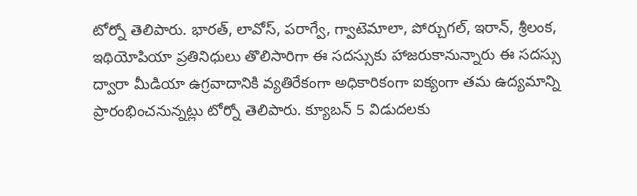టోర్నో తెలిపారు. భారత్, లావోస్, పరాగ్వే, గ్వాటెమాలా, పోర్చుగల్, ఇరాన్, శ్రీలంక, ఇథియోపియా ప్రతినిధులు తొలిసారిగా ఈ సదస్సుకు హాజరుకానున్నారు ఈ సదస్సు ద్వారా మీడియా ఉగ్రవాదానికి వ్యతిరేకంగా అధికారికంగా ఐక్యంగా తమ ఉద్యమాన్ని ప్రారంభించనున్నట్లు టోర్నో తెలిపారు. క్యూబన్ 5 విడుదలకు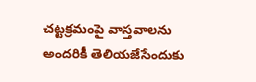చట్టక్రమంపై వాస్తవాలను అందరికీ తెలియజేసేందుకు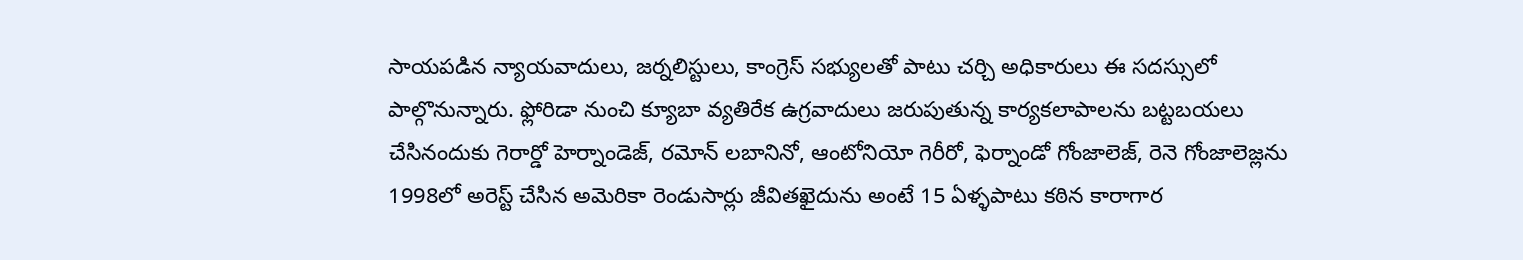సాయపడిన న్యాయవాదులు, జర్నలిస్టులు, కాంగ్రెస్ సభ్యులతో పాటు చర్చి అధికారులు ఈ సదస్సులో పాల్గొనున్నారు. ఫ్లోరిడా నుంచి క్యూబా వ్యతిరేక ఉగ్రవాదులు జరుపుతున్న కార్యకలాపాలను బట్టబయలు చేసినందుకు గెరార్డో హెర్నాండెజ్, రమోన్ లబానినో, ఆంటోనియో గెరీరో, ఫెర్నాండో గోంజాలెజ్, రెనె గోంజాలెజ్లను 1998లో అరెస్ట్ చేసిన అమెరికా రెండుసార్లు జీవితఖైదును అంటే 15 ఏళ్ళపాటు కఠిన కారాగార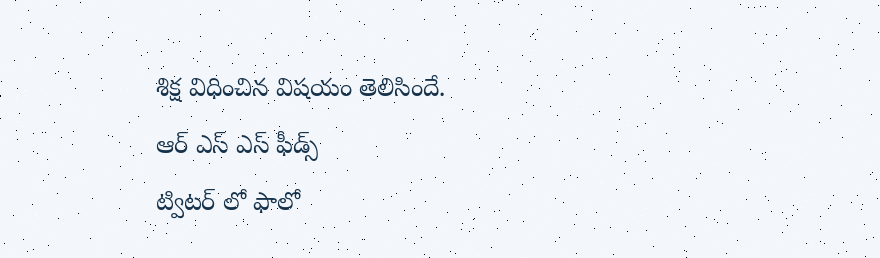శిక్ష విధించిన విషయం తెలిసిందే.
ఆర్ ఎస్ ఎస్ ఫీడ్స్
ట్విటర్ లో ఫాలో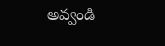అవ్వండి